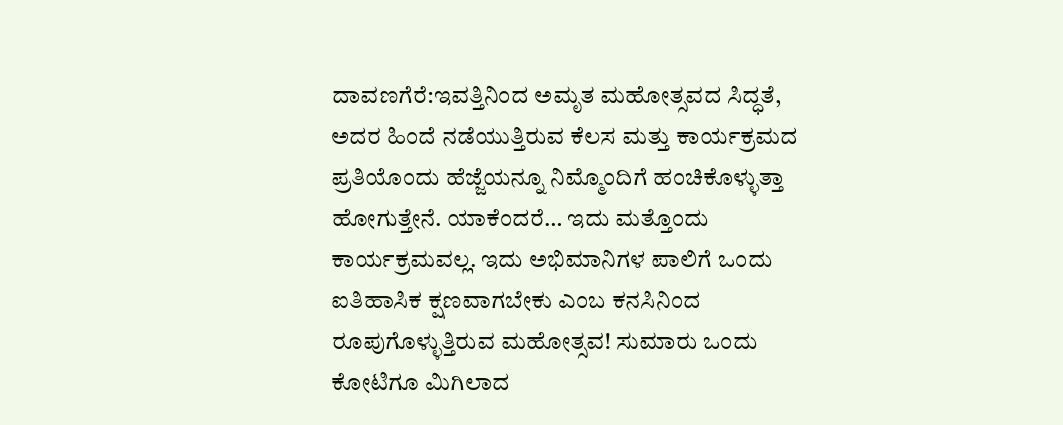ದಾವಣಗೆರೆ:ಇವತ್ತಿನಿಂದ ಅಮೃತ ಮಹೋತ್ಸವದ ಸಿದ್ಧತೆ, ಅದರ ಹಿಂದೆ ನಡೆಯುತ್ತಿರುವ ಕೆಲಸ ಮತ್ತು ಕಾರ್ಯಕ್ರಮದ ಪ್ರತಿಯೊಂದು ಹೆಜ್ಜೆಯನ್ನೂ ನಿಮ್ಮೊಂದಿಗೆ ಹಂಚಿಕೊಳ್ಳುತ್ತಾ ಹೋಗುತ್ತೇನೆ. ಯಾಕೆಂದರೆ… ಇದು ಮತ್ತೊಂದು ಕಾರ್ಯಕ್ರಮವಲ್ಲ. ಇದು ಅಭಿಮಾನಿಗಳ ಪಾಲಿಗೆ ಒಂದು ಐತಿಹಾಸಿಕ ಕ್ಷಣವಾಗಬೇಕು ಎಂಬ ಕನಸಿನಿಂದ ರೂಪುಗೊಳ್ಳುತ್ತಿರುವ ಮಹೋತ್ಸವ! ಸುಮಾರು ಒಂದು ಕೋಟಿಗೂ ಮಿಗಿಲಾದ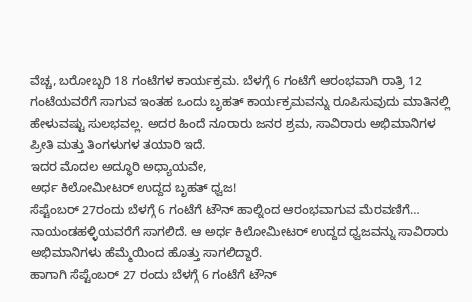ವೆಚ್ಚ, ಬರೋಬ್ಬರಿ 18 ಗಂಟೆಗಳ ಕಾರ್ಯಕ್ರಮ. ಬೆಳಗ್ಗೆ 6 ಗಂಟೆಗೆ ಆರಂಭವಾಗಿ ರಾತ್ರಿ 12 ಗಂಟೆಯವರೆಗೆ ಸಾಗುವ ಇಂತಹ ಒಂದು ಬೃಹತ್ ಕಾರ್ಯಕ್ರಮವನ್ನು ರೂಪಿಸುವುದು ಮಾತಿನಲ್ಲಿ ಹೇಳುವಷ್ಟು ಸುಲಭವಲ್ಲ. ಅದರ ಹಿಂದೆ ನೂರಾರು ಜನರ ಶ್ರಮ, ಸಾವಿರಾರು ಅಭಿಮಾನಿಗಳ ಪ್ರೀತಿ ಮತ್ತು ತಿಂಗಳುಗಳ ತಯಾರಿ ಇದೆ.
ಇದರ ಮೊದಲ ಅದ್ಧೂರಿ ಅಧ್ಯಾಯವೇ,
ಅರ್ಧ ಕಿಲೋಮೀಟರ್ ಉದ್ದದ ಬೃಹತ್ ಧ್ವಜ!
ಸೆಪ್ಟೆಂಬರ್ 27ರಂದು ಬೆಳಗ್ಗೆ 6 ಗಂಟೆಗೆ ಟೌನ್ ಹಾಲ್ನಿಂದ ಆರಂಭವಾಗುವ ಮೆರವಣಿಗೆ… ನಾಯಂಡಹಳ್ಳಿಯವರೆಗೆ ಸಾಗಲಿದೆ. ಆ ಅರ್ಧ ಕಿಲೋಮೀಟರ್ ಉದ್ದದ ಧ್ವಜವನ್ನು ಸಾವಿರಾರು ಅಭಿಮಾನಿಗಳು ಹೆಮ್ಮೆಯಿಂದ ಹೊತ್ತು ಸಾಗಲಿದ್ದಾರೆ.
ಹಾಗಾಗಿ ಸೆಪ್ಟೆಂಬರ್ 27 ರಂದು ಬೆಳಗ್ಗೆ 6 ಗಂಟೆಗೆ ಟೌನ್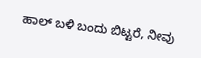ಹಾಲ್ ಬಳಿ ಬಂದು ಬಿಟ್ಟರೆ, ನೀವು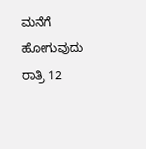ಮನೆಗೆ ಹೋಗುವುದು ರಾತ್ರಿ 12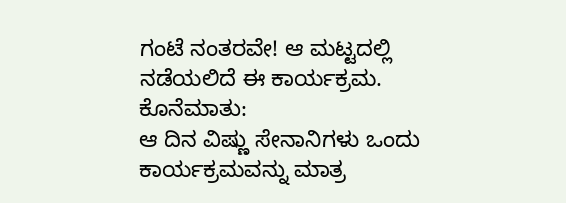ಗಂಟೆ ನಂತರವೇ! ಆ ಮಟ್ಟದಲ್ಲಿ ನಡೆಯಲಿದೆ ಈ ಕಾರ್ಯಕ್ರಮ.
ಕೊನೆಮಾತು:
ಆ ದಿನ ವಿಷ್ಣು ಸೇನಾನಿಗಳು ಒಂದು ಕಾರ್ಯಕ್ರಮವನ್ನು ಮಾತ್ರ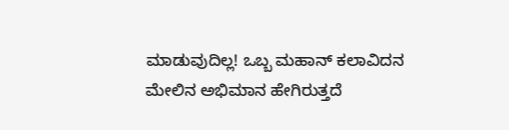ಮಾಡುವುದಿಲ್ಲ! ಒಬ್ಬ ಮಹಾನ್ ಕಲಾವಿದನ ಮೇಲಿನ ಅಭಿಮಾನ ಹೇಗಿರುತ್ತದೆ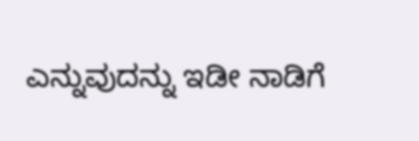ಎನ್ನುವುದನ್ನು ಇಡೀ ನಾಡಿಗೆ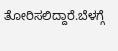ತೋರಿಸಲಿದ್ದಾರೆ.ಬೆಳಗ್ಗೆ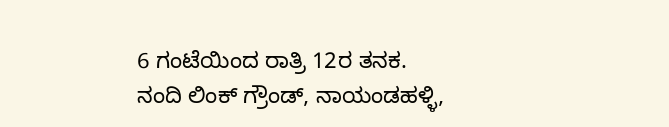6 ಗಂಟೆಯಿಂದ ರಾತ್ರಿ 12ರ ತನಕ.
ನಂದಿ ಲಿಂಕ್ ಗ್ರೌಂಡ್, ನಾಯಂಡಹಳ್ಳಿ,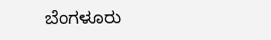ಬೆಂಗಳೂರು